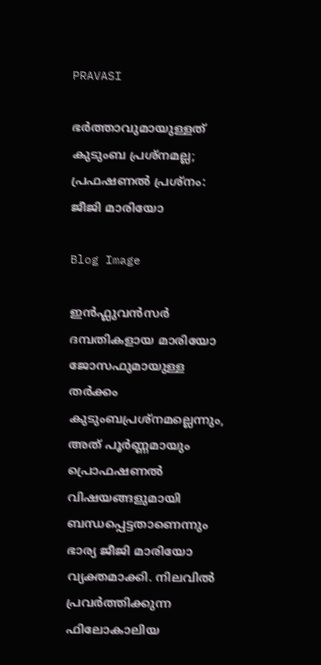PRAVASI

ഭർത്താവുമായുള്ളത് കുടുംബ പ്രശ്നമല്ല; പ്രഫഷണൽ പ്രശ്നം: ജീജി മാരിയോ

Blog Image

ഇൻഫ്ലുവൻസർ ദമ്പതികളായ മാരിയോ ജോസഫുമായുള്ള തർക്കം കുടുംബപ്രശ്നമല്ലെന്നും, അത് പൂർണ്ണമായും പ്രൊഫഷണൽ വിഷയങ്ങളുമായി ബന്ധപ്പെട്ടതാണെന്നും ഭാര്യ ജീജി മാരിയോ വ്യക്തമാക്കി. നിലവിൽ പ്രവർത്തിക്കുന്ന ഫിലോകാലിയ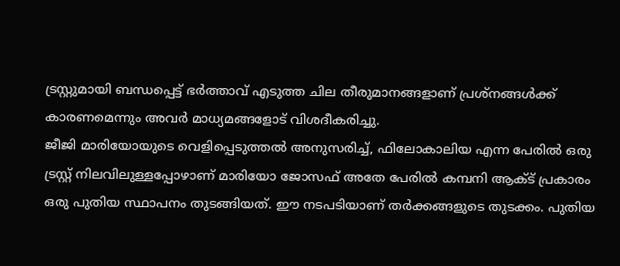ട്രസ്റ്റുമായി ബന്ധപ്പെട്ട് ഭർത്താവ് എടുത്ത ചില തീരുമാനങ്ങളാണ് പ്രശ്നങ്ങൾക്ക് കാരണമെന്നും അവർ മാധ്യമങ്ങളോട് വിശദീകരിച്ചു.
ജീജി മാരിയോയുടെ വെളിപ്പെടുത്തൽ അനുസരിച്ച്, ഫിലോകാലിയ എന്ന പേരിൽ ഒരു ട്രസ്റ്റ് നിലവിലുള്ളപ്പോഴാണ് മാരിയോ ജോസഫ് അതേ പേരിൽ കമ്പനി ആക്ട് പ്രകാരം ഒരു പുതിയ സ്ഥാപനം തുടങ്ങിയത്. ഈ നടപടിയാണ് തർക്കങ്ങളുടെ തുടക്കം. പുതിയ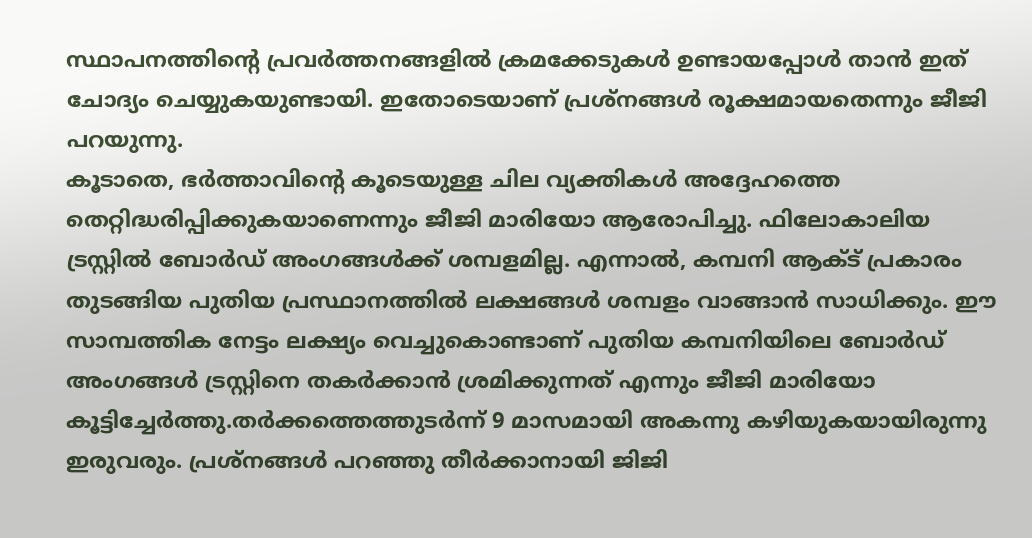സ്ഥാപനത്തിൻ്റെ പ്രവർത്തനങ്ങളിൽ ക്രമക്കേടുകൾ ഉണ്ടായപ്പോൾ താൻ ഇത് ചോദ്യം ചെയ്യുകയുണ്ടായി. ഇതോടെയാണ് പ്രശ്നങ്ങൾ രൂക്ഷമായതെന്നും ജീജി പറയുന്നു.
കൂടാതെ, ഭർത്താവിൻ്റെ കൂടെയുള്ള ചില വ്യക്തികൾ അദ്ദേഹത്തെ തെറ്റിദ്ധരിപ്പിക്കുകയാണെന്നും ജീജി മാരിയോ ആരോപിച്ചു. ഫിലോകാലിയ ട്രസ്റ്റിൽ ബോർഡ് അംഗങ്ങൾക്ക് ശമ്പളമില്ല. എന്നാൽ, കമ്പനി ആക്ട് പ്രകാരം തുടങ്ങിയ പുതിയ പ്രസ്ഥാനത്തിൽ ലക്ഷങ്ങൾ ശമ്പളം വാങ്ങാൻ സാധിക്കും. ഈ സാമ്പത്തിക നേട്ടം ലക്ഷ്യം വെച്ചുകൊണ്ടാണ് പുതിയ കമ്പനിയിലെ ബോർഡ് അംഗങ്ങൾ ട്രസ്റ്റിനെ തകർക്കാൻ ശ്രമിക്കുന്നത് എന്നും ജീജി മാരിയോ കൂട്ടിച്ചേർത്തു.തർക്കത്തെത്തുടർന്ന് 9 മാസമായി അകന്നു കഴിയുകയായിരുന്നു ഇരുവരും. പ്രശ്നങ്ങൾ പറഞ്ഞു തീർക്കാനായി ജിജി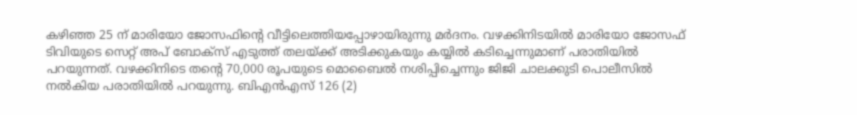കഴിഞ്ഞ 25 ന് മാരിയോ ജോസഫിന്റെ വീട്ടിലെത്തിയപ്പോഴായിരുന്നു മർദനം. വഴക്കിനിടയിൽ മാരിയോ ജോസഫ് ടിവിയുടെ സെറ്റ് അപ് ബോക്സ് എടുത്ത് തലയ്ക്ക് അടിക്കുകയും കയ്യിൽ കടിച്ചെന്നുമാണ് പരാതിയില്‍ പറയുന്നത്. വഴക്കിനിടെ തന്‍റെ 70,000 രൂപയുടെ മൊബൈൽ നശിപ്പിച്ചെന്നും ജിജി ചാലക്കുടി പൊലീസിൽ നല്‍കിയ പരാതിയില്‍ പറയുന്നു. ബിഎൻഎസ് 126 (2)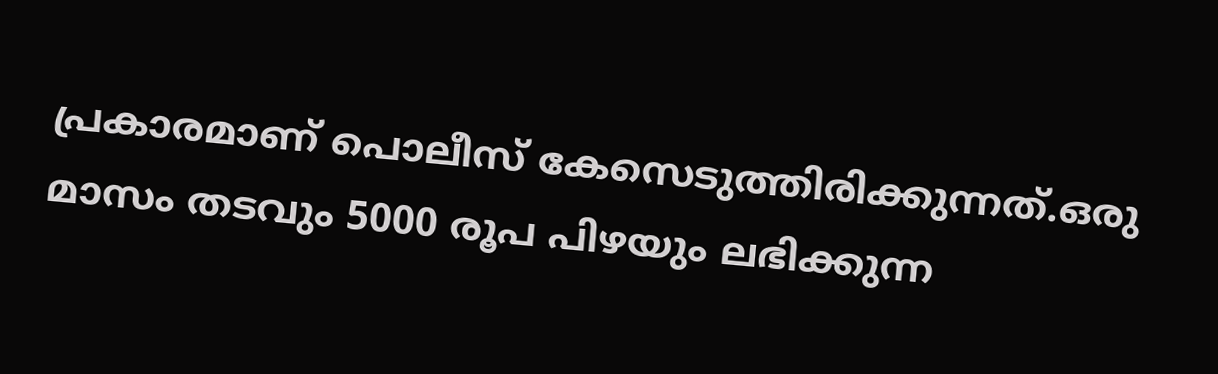പ്രകാരമാണ് പൊലീസ് കേസെടുത്തിരിക്കുന്നത്.ഒരു മാസം തടവും 5000 രൂപ പിഴയും ലഭിക്കുന്ന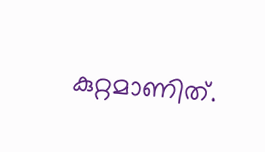കുറ്റമാണിത്.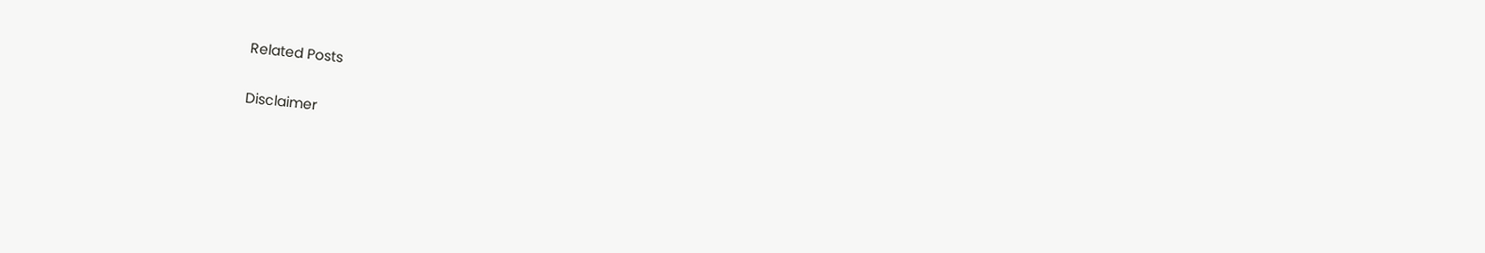Related Posts

Disclaimer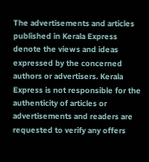The advertisements and articles published in Kerala Express denote the views and ideas expressed by the concerned authors or advertisers. Kerala Express is not responsible for the authenticity of articles or advertisements and readers are requested to verify any offers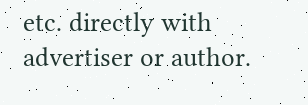etc. directly with advertiser or author.